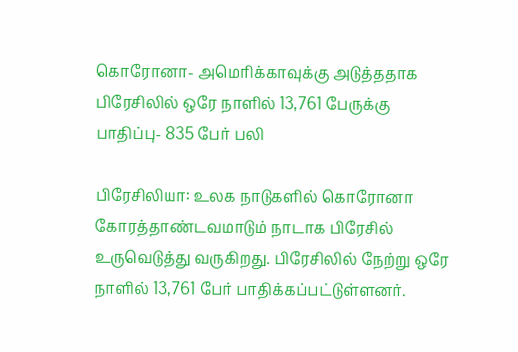கொரோனா- அமெரிக்காவுக்கு அடுத்ததாக பிரேசிலில் ஒரே நாளில் 13,761 பேருக்கு பாதிப்பு- 835 பேர் பலி

பிரேசிலியா: உலக நாடுகளில் கொரோனா கோரத்தாண்டவமாடும் நாடாக பிரேசில் உருவெடுத்து வருகிறது. பிரேசிலில் நேற்று ஒரே நாளில் 13,761 பேர் பாதிக்கப்பட்டுள்ளனர்.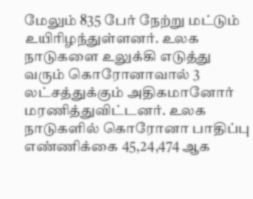மேலும் 835 பேர் நேற்று மட்டும் உயிரிழந்துள்ளனர். உலக நாடுகளை உலுக்கி எடுத்து வரும் கொரோனாவால் 3 லட்சத்துக்கும் அதிகமானோர் மரணித்துவிட்டனர். உலக நாடுகளில் கொரோனா பாதிப்பு எண்ணிக்கை 45,24,474 ஆக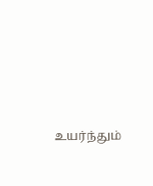உயர்ந்தும்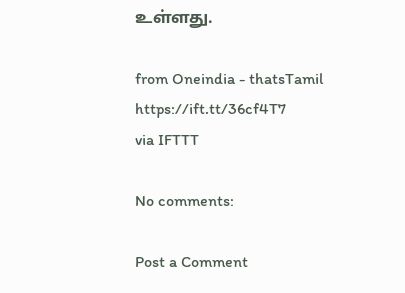உள்ளது.

from Oneindia - thatsTamil https://ift.tt/36cf4T7
via IFTTT

No comments:

Post a Comment